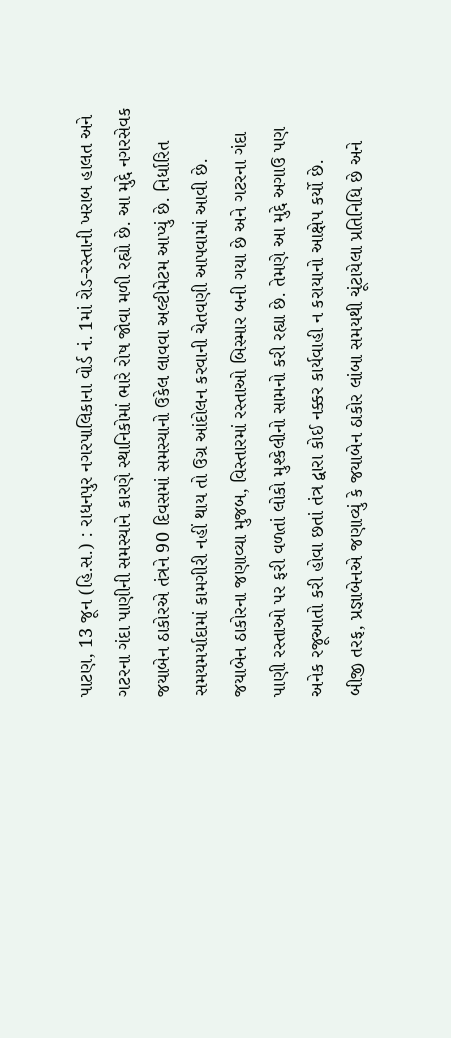પાટણ, 13 જૂન (હિ.સ.) : રાધનપુર નગરપાલિકાના વોર્ડ નં. 1માં રોડ-રસ્તાની ખરાબ હાલત અને ગટરના ગંદા પાણીની સમસ્યાને કારણે સ્થાનિકોમાં ભારે રોષ જોવા મળી રહ્યો છે. આ મુદ્દે નગરસેવક જયાબેન ઠાકોરએ તંત્રને 90 દિવસમાં સમસ્યાનો ઉકેલ લાવવા અલ્ટીમેટમ આપ્યું છે. નિર્ધારિત સમયમર્યાદામાં કામગીરી નહીં થાય તો ઉગ્ર આંદોલન કરવાની ચેતવણી આપવામાં આવી છે.
જયાબેન ઠાકોરના જણાવ્યા મુજબ, વિસ્તારમાં રસ્તાઓ બિસ્માર બની ગયા છે અને ગટરના ગંદા પાણી રસ્તાઓ પર ફરી વળતાં લોકો મુશ્કેલીનો સામનો કરી રહ્યા છે. તેમણે આ મુદ્દે અગાઉ પણ અનેક રજૂઆતો કરી હોવા છતાં તંત્ર દ્વારા કોઈ નક્કર કાર્યવાહી ન કરાયાનો આક્ષેપ કર્યો છે.
બીજી તરફ, પ્રજ્ઞાબેનએ જણાવ્યું કે જયાબેન ઠાકોર લાંબા સમયથી ચૂંટાયેલા પ્રતિનિધિ છે અને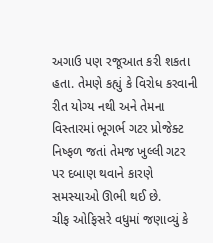અગાઉ પણ રજૂઆત કરી શકતા હતા. તેમણે કહ્યું કે વિરોધ કરવાની રીત યોગ્ય નથી અને તેમના વિસ્તારમાં ભૂગર્ભ ગટર પ્રોજેક્ટ નિષ્ફળ જતાં તેમજ ખુલ્લી ગટર પર દબાણ થવાને કારણે સમસ્યાઓ ઊભી થઈ છે.
ચીફ ઓફિસરે વધુમાં જણાવ્યું કે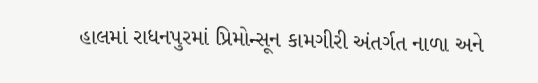હાલમાં રાધનપુરમાં પ્રિમોન્સૂન કામગીરી અંતર્ગત નાળા અને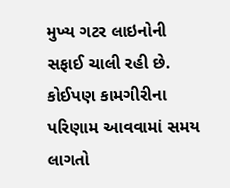મુખ્ય ગટર લાઇનોની સફાઈ ચાલી રહી છે. કોઈપણ કામગીરીના પરિણામ આવવામાં સમય લાગતો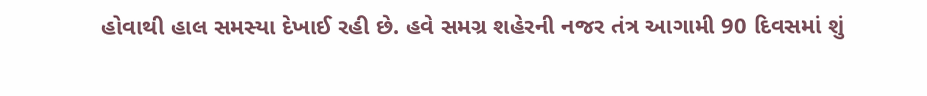હોવાથી હાલ સમસ્યા દેખાઈ રહી છે. હવે સમગ્ર શહેરની નજર તંત્ર આગામી 90 દિવસમાં શું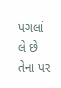પગલાં લે છે તેના પર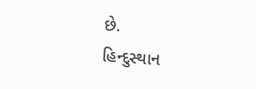છે.
હિન્દુસ્થાન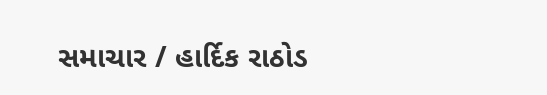સમાચાર / હાર્દિક રાઠોડ